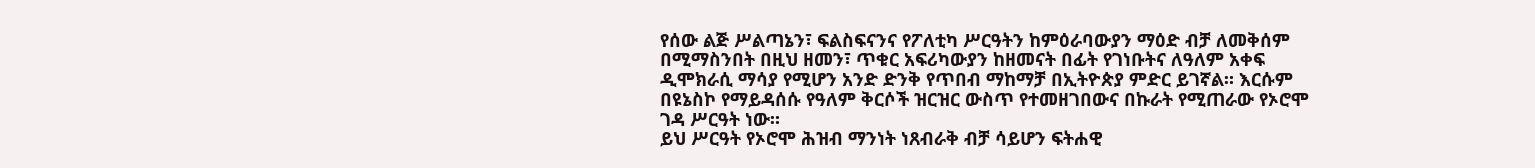የሰው ልጅ ሥልጣኔን፣ ፍልስፍናንና የፖለቲካ ሥርዓትን ከምዕራባውያን ማዕድ ብቻ ለመቅሰም በሚማስንበት በዚህ ዘመን፣ ጥቁር አፍሪካውያን ከዘመናት በፊት የገነቡትና ለዓለም አቀፍ ዲሞክራሲ ማሳያ የሚሆን አንድ ድንቅ የጥበብ ማከማቻ በኢትዮጵያ ምድር ይገኛል። እርሱም በዩኔስኮ የማይዳሰሱ የዓለም ቅርሶች ዝርዝር ውስጥ የተመዘገበውና በኩራት የሚጠራው የኦሮሞ ገዳ ሥርዓት ነው።
ይህ ሥርዓት የኦሮሞ ሕዝብ ማንነት ነጸብራቅ ብቻ ሳይሆን ፍትሐዊ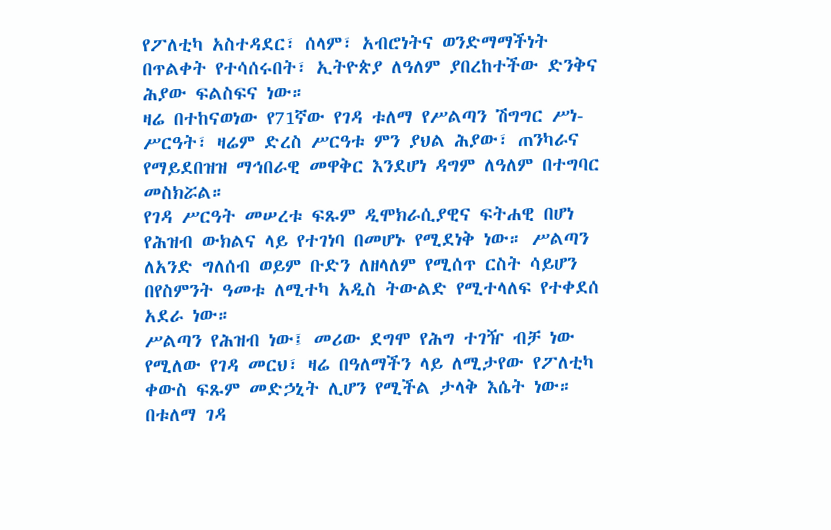የፖለቲካ አስተዳደር፣ ሰላም፣ አብሮነትና ወንድማማችነት በጥልቀት የተሳሰሩበት፣ ኢትዮጵያ ለዓለም ያበረከተችው ድንቅና ሕያው ፍልስፍና ነው።
ዛሬ በተከናወነው የ71ኛው የገዳ ቱለማ የሥልጣን ሽግግር ሥነ-ሥርዓት፣ ዛሬም ድረስ ሥርዓቱ ምን ያህል ሕያው፣ ጠንካራና የማይደበዝዝ ማኅበራዊ መዋቅር እንደሆነ ዳግም ለዓለም በተግባር መስክሯል።
የገዳ ሥርዓት መሠረቱ ፍጹም ዲሞክራሲያዊና ፍትሐዊ በሆነ የሕዝብ ውክልና ላይ የተገነባ በመሆኑ የሚደነቅ ነው። ሥልጣን ለአንድ ግለሰብ ወይም ቡድን ለዘላለም የሚሰጥ ርስት ሳይሆን በየስምንት ዓመቱ ለሚተካ አዲስ ትውልድ የሚተላለፍ የተቀደሰ አደራ ነው።
ሥልጣን የሕዝብ ነው፤ መሪው ደግሞ የሕግ ተገዥ ብቻ ነው የሚለው የገዳ መርህ፣ ዛሬ በዓለማችን ላይ ለሚታየው የፖለቲካ ቀውስ ፍጹም መድኃኒት ሊሆን የሚችል ታላቅ እሴት ነው።
በቱለማ ገዳ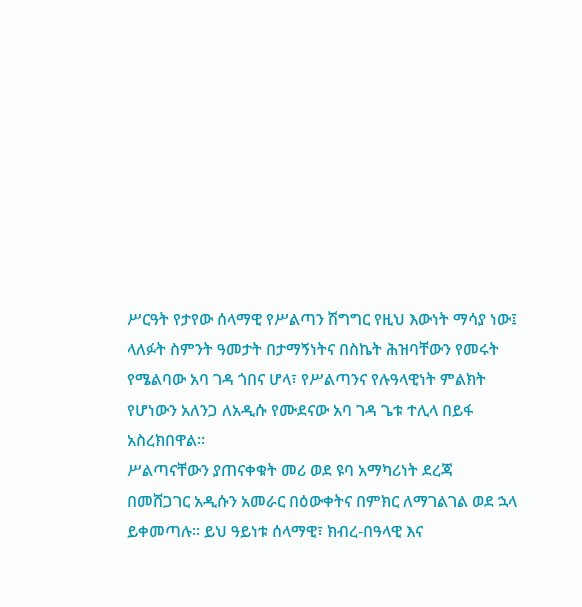ሥርዓት የታየው ሰላማዊ የሥልጣን ሽግግር የዚህ እውነት ማሳያ ነው፤ ላለፉት ስምንት ዓመታት በታማኝነትና በስኬት ሕዝባቸውን የመሩት የሜልባው አባ ገዳ ጎበና ሆላ፣ የሥልጣንና የሉዓላዊነት ምልክት የሆነውን አለንጋ ለአዲሱ የሙደናው አባ ገዳ ጌቱ ተሊላ በይፋ አስረክበዋል።
ሥልጣናቸውን ያጠናቀቁት መሪ ወደ ዩባ አማካሪነት ደረጃ በመሸጋገር አዲሱን አመራር በዕውቀትና በምክር ለማገልገል ወደ ኋላ ይቀመጣሉ። ይህ ዓይነቱ ሰላማዊ፣ ክብረ-በዓላዊ እና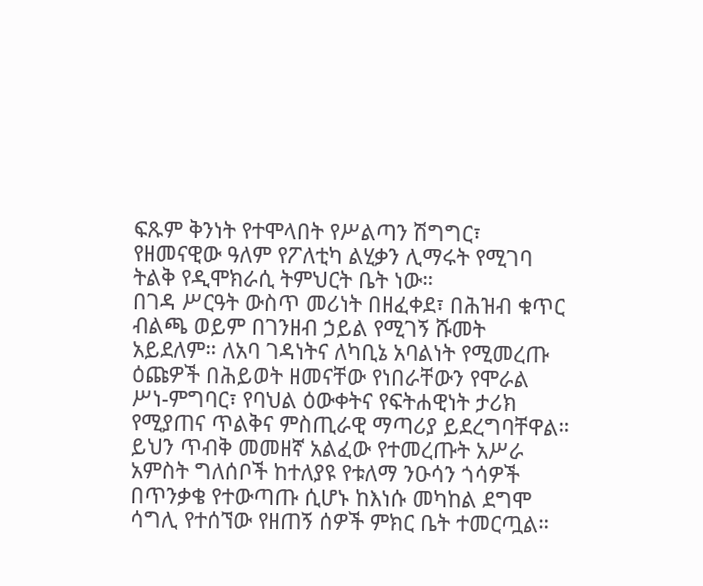ፍጹም ቅንነት የተሞላበት የሥልጣን ሽግግር፣ የዘመናዊው ዓለም የፖለቲካ ልሂቃን ሊማሩት የሚገባ ትልቅ የዲሞክራሲ ትምህርት ቤት ነው።
በገዳ ሥርዓት ውስጥ መሪነት በዘፈቀደ፣ በሕዝብ ቁጥር ብልጫ ወይም በገንዘብ ኃይል የሚገኝ ሹመት አይደለም። ለአባ ገዳነትና ለካቢኔ አባልነት የሚመረጡ ዕጩዎች በሕይወት ዘመናቸው የነበራቸውን የሞራል ሥነ-ምግባር፣ የባህል ዕውቀትና የፍትሐዊነት ታሪክ የሚያጠና ጥልቅና ምስጢራዊ ማጣሪያ ይደረግባቸዋል።
ይህን ጥብቅ መመዘኛ አልፈው የተመረጡት አሥራ አምስት ግለሰቦች ከተለያዩ የቱለማ ንዑሳን ጎሳዎች በጥንቃቄ የተውጣጡ ሲሆኑ ከእነሱ መካከል ደግሞ ሳግሊ የተሰኘው የዘጠኝ ሰዎች ምክር ቤት ተመርጧል።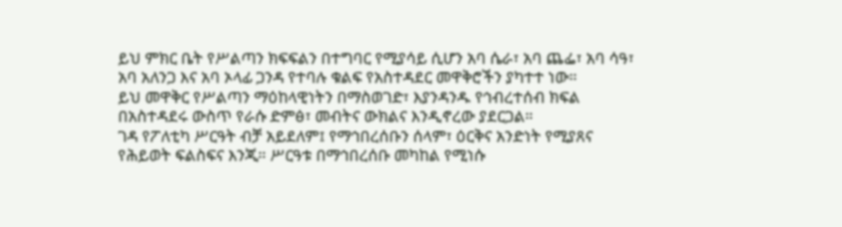ይህ ምክር ቤት የሥልጣን ክፍፍልን በተግባር የሚያሳይ ሲሆን አባ ሴራ፣ አባ ጨፌ፣ አባ ሳዓ፣ አባ አለንጋ እና አባ ኦላፊ ጋንዳ የተባሉ ቁልፍ የአስተዳደር መዋቅሮችን ያካተተ ነው።
ይህ መዋቅር የሥልጣን ማዕከላዊነትን በማስወገድ፣ እያንዳንዱ የኅብረተሰብ ክፍል በአስተዳደሩ ውስጥ የራሱ ድምፅ፣ መብትና ውክልና እንዲኖረው ያደርጋል።
ገዳ የፖለቲካ ሥርዓት ብቻ አይደለም፤ የማኅበረሰቡን ሰላም፣ ዕርቅና አንድነት የሚያጸና የሕይወት ፍልስፍና እንጂ። ሥርዓቱ በማኅበረሰቡ መካከል የሚነሱ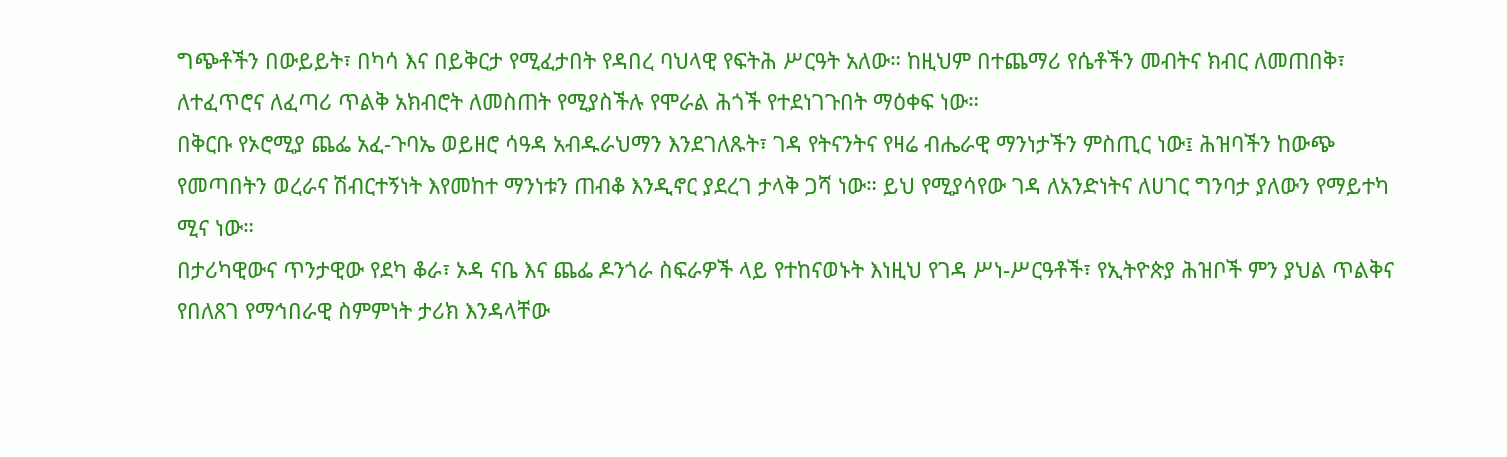ግጭቶችን በውይይት፣ በካሳ እና በይቅርታ የሚፈታበት የዳበረ ባህላዊ የፍትሕ ሥርዓት አለው። ከዚህም በተጨማሪ የሴቶችን መብትና ክብር ለመጠበቅ፣ ለተፈጥሮና ለፈጣሪ ጥልቅ አክብሮት ለመስጠት የሚያስችሉ የሞራል ሕጎች የተደነገጉበት ማዕቀፍ ነው።
በቅርቡ የኦሮሚያ ጨፌ አፈ-ጉባኤ ወይዘሮ ሳዓዳ አብዱራህማን እንደገለጹት፣ ገዳ የትናንትና የዛሬ ብሔራዊ ማንነታችን ምስጢር ነው፤ ሕዝባችን ከውጭ የመጣበትን ወረራና ሽብርተኝነት እየመከተ ማንነቱን ጠብቆ እንዲኖር ያደረገ ታላቅ ጋሻ ነው። ይህ የሚያሳየው ገዳ ለአንድነትና ለሀገር ግንባታ ያለውን የማይተካ ሚና ነው።
በታሪካዊውና ጥንታዊው የደካ ቆራ፣ ኦዳ ናቤ እና ጨፌ ዶንጎራ ስፍራዎች ላይ የተከናወኑት እነዚህ የገዳ ሥነ-ሥርዓቶች፣ የኢትዮጵያ ሕዝቦች ምን ያህል ጥልቅና የበለጸገ የማኅበራዊ ስምምነት ታሪክ እንዳላቸው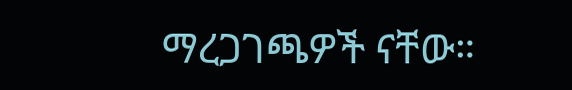ማረጋገጫዎች ናቸው።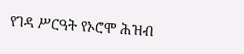የገዳ ሥርዓት የኦሮሞ ሕዝብ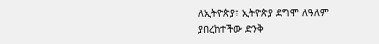ለኢትዮጵያ፣ ኢትዮጵያ ደግሞ ለዓለም ያበረከተችው ድንቅ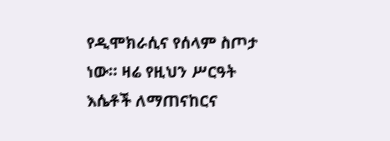የዲሞክራሲና የሰላም ስጦታ ነው። ዛሬ የዚህን ሥርዓት እሴቶች ለማጠናከርና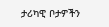ታሪካዊ ቦታዎችን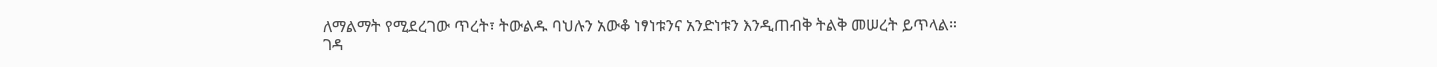ለማልማት የሚደረገው ጥረት፣ ትውልዱ ባህሉን አውቆ ነፃነቱንና አንድነቱን እንዲጠብቅ ትልቅ መሠረት ይጥላል።
ገዳ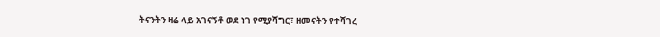ትናንትን ዛሬ ላይ አገናኝቶ ወደ ነገ የሚያሻግር፣ ዘመናትን የተሻገረ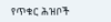የጥቁር ሕዝቦች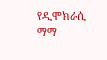የዲሞክራሲ ማማ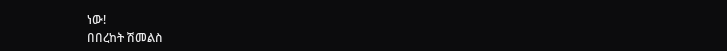ነው!
በበረከት ሽመልስ